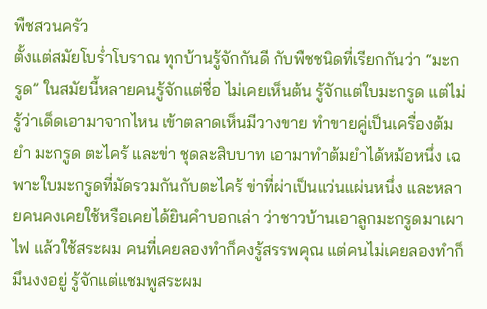พืชสวนครัว
ตั้งแต่สมัยโบร่ำโบราณ ทุกบ้านรู้จักกันดี กับพืชชนิดที่เรียกกันว่า “มะกรูด” ในสมัยนี้หลายคนรู้จักแต่ชื่อ ไม่เคยเห็นต้น รู้จักแต่ใบมะกรูด แต่ไม่รู้ว่าเด็ดเอามาจากไหน เข้าตลาดเห็นมีวางขาย ทำขายคู่เป็นเครื่องต้มยำ มะกรูด ตะไคร้ และข่า ชุดละสิบบาท เอามาทำต้มยำได้หม้อหนึ่ง เฉพาะใบมะกรูดที่มัดรวมกันกับตะไคร้ ข่าที่ผ่าเป็นแว่นแผ่นหนึ่ง และหลายคนคงเคยใช้หรือเคยได้ยินคำบอกเล่า ว่าชาวบ้านเอาลูกมะกรูดมาเผาไฟ แล้วใช้สระผม คนที่เคยลองทำก็คงรู้สรรพคุณ แต่คนไม่เคยลองทำก็มึนงงอยู่ รู้จักแต่แชมพูสระผม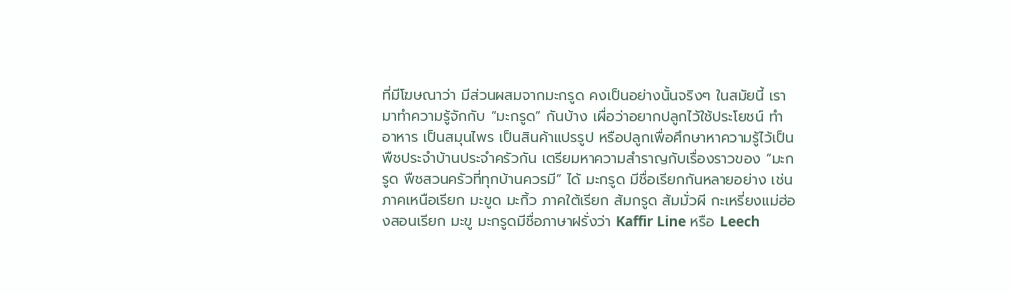ที่มีโฆษณาว่า มีส่วนผสมจากมะกรูด คงเป็นอย่างนั้นจริงๆ ในสมัยนี้ เรามาทำความรู้จักกับ “มะกรูด” กันบ้าง เผื่อว่าอยากปลูกไว้ใช้ประโยชน์ ทำอาหาร เป็นสมุนไพร เป็นสินค้าแปรรูป หรือปลูกเพื่อศึกษาหาความรู้ไว้เป็นพืชประจำบ้านประจำครัวกัน เตรียมหาความสำราญกับเรื่องราวของ “มะกรูด พืชสวนครัวที่ทุกบ้านควรมี” ได้ มะกรูด มีชื่อเรียกกันหลายอย่าง เช่น ภาคเหนือเรียก มะขูด มะกิ้ว ภาคใต้เรียก ส้มกรูด ส้มมั่วผี กะเหรี่ยงแม่ฮ่องสอนเรียก มะขู มะกรูดมีชื่อภาษาฝรั่งว่า Kaffir Line หรือ Leech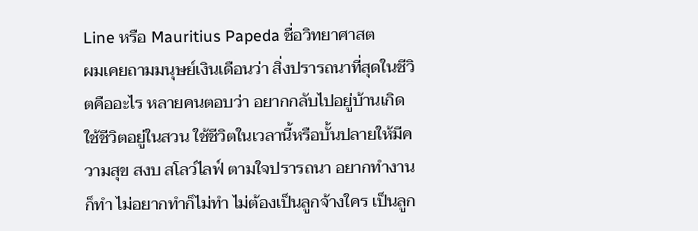Line หรือ Mauritius Papeda ชื่อวิทยาศาสต
ผมเคยถามมนุษย์เงินเดือนว่า สิ่งปรารถนาที่สุดในชีวิตคืออะไร หลายคนตอบว่า อยากกลับไปอยู่บ้านเกิด ใช้ชีวิตอยู่ในสวน ใช้ชีวิตในเวลานี้หรือบั้นปลายให้มีความสุข สงบ สโลว์ไลฟ์ ตามใจปรารถนา อยากทำงานก็ทำ ไม่อยากทำก็ไม่ทำ ไม่ต้องเป็นลูกจ้างใคร เป็นลูก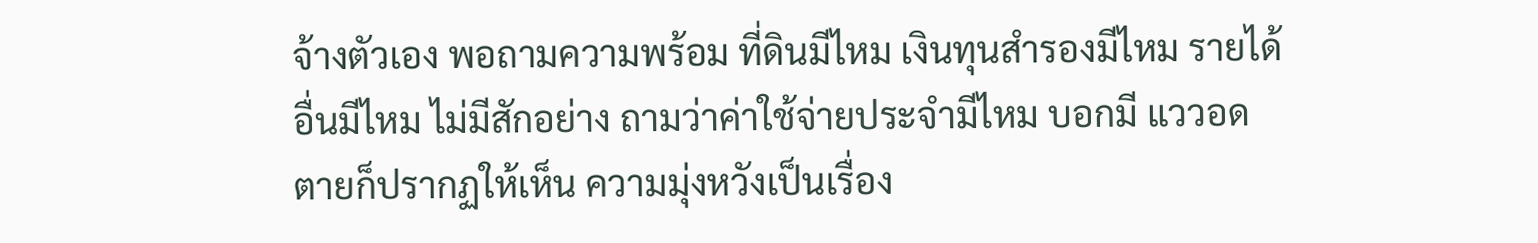จ้างตัวเอง พอถามความพร้อม ที่ดินมีไหม เงินทุนสำรองมีไหม รายได้อื่นมีไหม ไม่มีสักอย่าง ถามว่าค่าใช้จ่ายประจำมีไหม บอกมี แววอดตายก็ปรากฏให้เห็น ความมุ่งหวังเป็นเรื่อง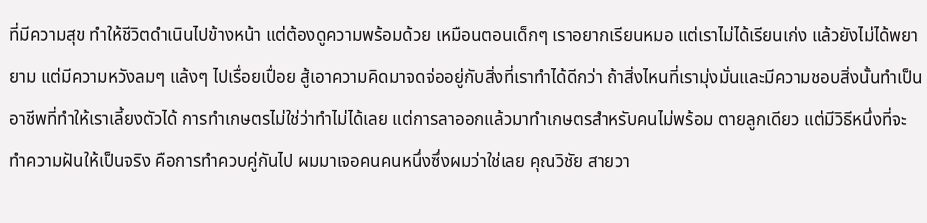ที่มีความสุข ทำให้ชีวิตดำเนินไปข้างหน้า แต่ต้องดูความพร้อมด้วย เหมือนตอนเด็กๆ เราอยากเรียนหมอ แต่เราไม่ได้เรียนเก่ง แล้วยังไม่ได้พยายาม แต่มีความหวังลมๆ แล้งๆ ไปเรื่อยเปื่อย สู้เอาความคิดมาจดจ่ออยู่กับสิ่งที่เราทำได้ดีกว่า ถ้าสิ่งไหนที่เรามุ่งมั่นและมีความชอบสิ่งนั้นทำเป็นอาชีพที่ทำให้เราเลี้ยงตัวได้ การทำเกษตรไม่ใช่ว่าทำไม่ได้เลย แต่การลาออกแล้วมาทำเกษตรสำหรับคนไม่พร้อม ตายลูกเดียว แต่มีวิธีหนึ่งที่จะทำความฝันให้เป็นจริง คือการทำควบคู่กันไป ผมมาเจอคนคนหนึ่งซึ่งผมว่าใช่เลย คุณวิชัย สายวา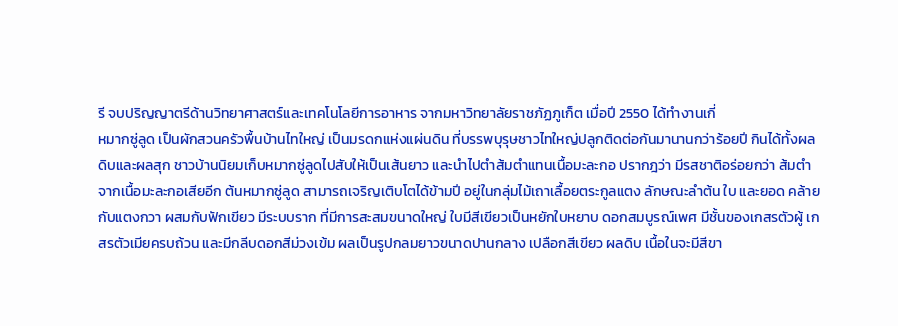รี จบปริญญาตรีด้านวิทยาศาสตร์และเทคโนโลยีการอาหาร จากมหาวิทยาลัยราชภัฏภูเก็ต เมื่อปี 2550 ได้ทำงานเกี่
หมากซู่ลูด เป็นผักสวนครัวพื้นบ้านไทใหญ่ เป็นมรดกแห่งแผ่นดิน ที่บรรพบุรุษชาวไทใหญ่ปลูกติดต่อกันมานานกว่าร้อยปี กินได้ทั้งผลดิบและผลสุก ชาวบ้านนิยมเก็บหมากซู่ลูดไปสับให้เป็นเส้นยาว และนำไปตำส้มตำแทนเนื้อมะละกอ ปรากฎว่า มีรสชาติอร่อยกว่า ส้มตำจากเนื้อมะละกอเสียอีก ต้นหมากซู่ลูด สามารถเจริญเติบโตได้ข้ามปี อยู่ในกลุ่มไม้เถาเลื้อยตระกูลแตง ลักษณะลำต้น ใบ และยอด คล้ายกับแตงกวา ผสมกับฟักเขียว มีระบบราก ที่มีการสะสมขนาดใหญ่ ใบมีสีเขียวเป็นหยักใบหยาบ ดอกสมบูรณ์เพศ มีชั้นของเกสรตัวผู้ เกสรตัวเมียครบถ้วน และมีกลีบดอกสีม่วงเข้ม ผลเป็นรูปกลมยาวขนาดปานกลาง เปลือกสีเขียว ผลดิบ เนื้อในจะมีสีขา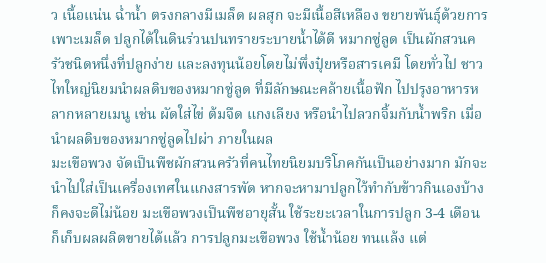ว เนื้อแน่น ฉ่ำน้ำ ตรงกลางมีเมล็ด ผลสุก จะมีเนื้อสีเหลือง ขยายพันธุ์ด้วยการเพาะเมล็ด ปลูกได้ในดินร่วนปนทรายระบายน้ำได้ดี หมากซู่ลูด เป็นผักสวนครัวชนิดหนึ่งที่ปลูกง่าย และลงทุนน้อยโดยไม่พึ่งปุ๋ยหรือสารเคมี โดยทั่วไป ชาวไทใหญ่นิยมนำผลดิบของหมากซู่ลูด ที่มีลักษณะคล้ายเนื้อฟัก ไปปรุงอาหารหลากหลายเมนู เช่น ผัดใส่ไข่ ต้มจืด แกงเลียง หรือนำไปลวกจิ้มกับน้ำพริก เมื่อนำผลดิบของหมากซู่ลูดไปผ่า ภายในผล
มะเขือพวง จัดเป็นพืชผักสวนครัวที่คนไทยนิยมบริโภคกันเป็นอย่างมาก มักจะนำไปใส่เป็นเครื่องเทศในแกงสารพัด หากจะหามาปลูกไว้ทำกับข้าวกินเองบ้างก็คงจะดีไม่น้อย มะเขือพวงเป็นพืชอายุสั้น ใช้ระยะเวลาในการปลูก 3-4 เดือน ก็เก็บผลผลิตขายได้แล้ว การปลูกมะเขือพวง ใช้น้ำน้อย ทนแล้ง แต่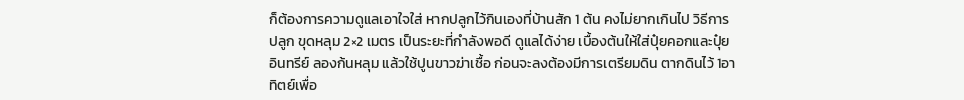ก็ต้องการความดูแลเอาใจใส่ หากปลูกไว้กินเองที่บ้านสัก 1 ต้น คงไม่ยากเกินไป วิธีการปลูก ขุดหลุม 2×2 เมตร เป็นระยะที่กำลังพอดี ดูแลได้ง่าย เบื้องต้นให้ใส่ปุ๋ยคอกและปุ๋ยอินทรีย์ ลองก้นหลุม แล้วใช้ปูนขาวฆ่าเชื้อ ก่อนจะลงต้องมีการเตรียมดิน ตากดินไว้ 1อาทิตย์เพื่อ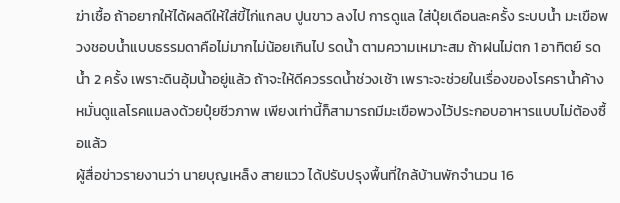ฆ่าเชื้อ ถ้าอยากให้ได้ผลดีให้ใส่ขี้ไก่แกลบ ปูนขาว ลงไป การดูแล ใส่ปุ๋ยเดือนละครั้ง ระบบน้ำ มะเขือพวงชอบน้ำแบบธรรมดาคือไม่มากไม่น้อยเกินไป รดน้ำ ตามความเหมาะสม ถ้าฝนไม่ตก 1 อาทิตย์ รดน้ำ 2 ครั้ง เพราะดินอุ้มน้ำอยู่แล้ว ถ้าจะให้ดีควรรดน้ำช่วงเช้า เพราะจะช่วยในเรื่องของโรคราน้ำค้าง หมั่นดูแลโรคแมลงด้วยปุ๋ยชีวภาพ เพียงเท่านี้ก็สามารถมีมะเขือพวงไว้ประกอบอาหารแบบไม่ต้องซื้อแล้ว
ผู้สื่อข่าวรายงานว่า นายบุญเหล็ง สายแวว ได้ปรับปรุงพื้นที่ใกล้บ้านพักจำนวน 16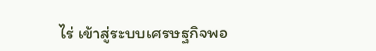ไร่ เข้าสู่ระบบเศรษฐกิจพอ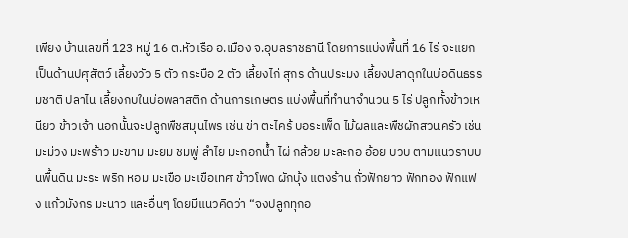เพียง บ้านเลขที่ 123 หมู่ 16 ต.หัวเรือ อ.เมือง จ.อุบลราชธานี โดยการแบ่งพื้นที่ 16 ไร่ จะแยกเป็นด้านปศุสัตว์ เลี้ยงวัว 5 ตัว กระบือ 2 ตัว เลี้ยงไก่ สุกร ด้านประมง เลี้ยงปลาดุกในบ่อดินธรรมชาติ ปลาไน เลี้ยงกบในบ่อพลาสติก ด้านการเกษตร แบ่งพื้นที่ทำนาจำนวน 5 ไร่ ปลูกทั้งข้าวเหนียว ข้าวเจ้า นอกนั้นจะปลูกพืชสมุนไพร เช่น ข่า ตะไคร้ บอระเพ็ด ไม้ผลและพืชผักสวนครัว เช่น มะม่วง มะพร้าว มะขาม มะยม ชมพู่ ลำไย มะกอกน้ำ ไผ่ กล้วย มะละกอ อ้อย บวบ ตามแนวราบบนพื้นดิน มะระ พริก หอม มะเขือ มะเขือเทศ ข้าวโพด ผักบุ้ง แตงร้าน ถั่วฟักยาว ฟักทอง ฟักแฟง แก้วมังกร มะนาว และอื่นๆ โดยมีแนวคิดว่า “จงปลูกทุกอ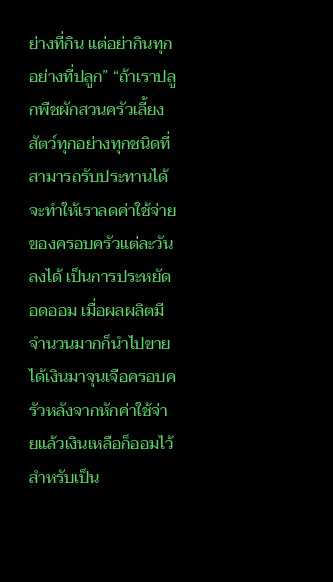ย่างที่กิน แต่อย่ากินทุกอย่างที่ปลูก” “ถ้าเราปลูกพืชผักสวนครัวเลี้ยงสัตว์ทุกอย่างทุกชนิดที่สามารถรับประทานได้ จะทำให้เราลดค่าใช้จ่ายของครอบครัวแต่ละวันลงได้ เป็นการประหยัด อดออม เมื่อผลผลิตมีจำนวนมากก็นำไปขาย ได้เงินมาจุนเจือครอบครัวหลังจากหักค่าใช้จ่ายแล้วเงินเหลือก็ออมไว้สำหรับเป็น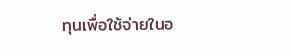ทุนเพื่อใช้จ่ายในอ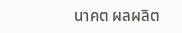นาคต ผลผลิต